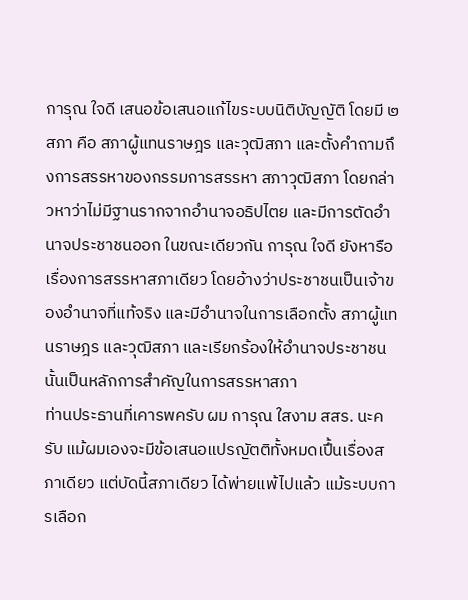การุณ ใจดี เสนอข้อเสนอแก้ไขระบบนิติบัญญัติ โดยมี ๒ สภา คือ สภาผู้แทนราษฎร และวุฒิสภา และตั้งคำถามถึงการสรรหาของกรรมการสรรหา สภาวุฒิสภา โดยกล่าวหาว่าไม่มีฐานรากจากอำนาจอธิปไตย และมีการตัดอำนาจประชาชนออก ในขณะเดียวกัน การุณ ใจดี ยังหารือเรื่องการสรรหาสภาเดียว โดยอ้างว่าประชาชนเป็นเจ้าของอำนาจที่แท้จริง และมีอำนาจในการเลือกตั้ง สภาผู้แทนราษฎร และวุฒิสภา และเรียกร้องให้อำนาจประชาชนนั้นเป็นหลักการสำคัญในการสรรหาสภา
ท่านประธานที่เคารพครับ ผม การุณ ใสงาม สสร. นะครับ แม้ผมเองจะมีข้อเสนอแปรญัตติทั้งหมดเปึ้นเรื่องสภาเดียว แต่บัดนี้สภาเดียว ได้พ่ายแพ้ไปแล้ว แม้ระบบการเลือก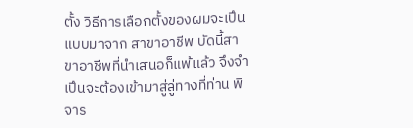ตั้ง วิธีการเลือกตั้งของผมจะเปึนแบบมาจาก สาขาอาชีพ บัดนี้สาขาอาชีพที่นำเสนอก็แพ้แล้ว จึงจำเปึนจะต้องเข้ามาสู่ลู่ทางที่ท่าน พิจาร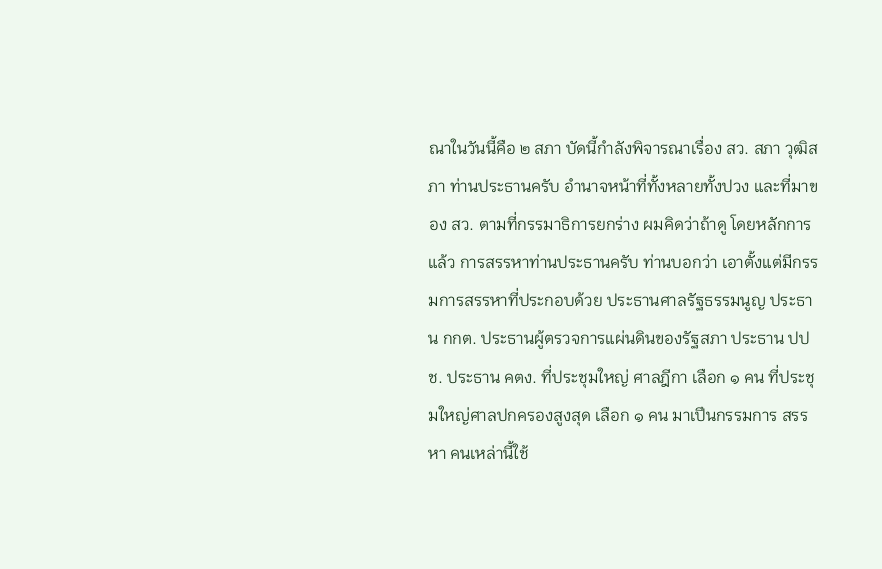ณาในวันนี้คือ ๒ สภา บัดนี้กําลังพิจารณาเรื่อง สว. สภา วุฒิสภา ท่านประธานครับ อำนาจหน้าที่ทั้งหลายทั้งปวง และที่มาของ สว. ตามที่กรรมาธิการยกร่าง ผมคิดว่าถ้าดู โดยหลักการแล้ว การสรรหาท่านประธานครับ ท่านบอกว่า เอาตั้งแต่มีกรรมการสรรหาที่ประกอบด้วย ประธานศาลรัฐธรรมนูญ ประธาน กกต. ประธานผู้ตรวจการแผ่นดินของรัฐสภา ประธาน ปปช. ประธาน คตง. ที่ประชุมใหญ่ ศาลฎีกา เลือก ๑ คน ที่ประชุมใหญ่ศาลปกครองสูงสุด เลือก ๑ คน มาเปึนกรรมการ สรรหา คนเหล่านี้ใช้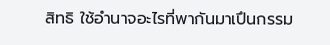สิทธิ ใช้อํานาจอะไรที่พากันมาเปึนกรรม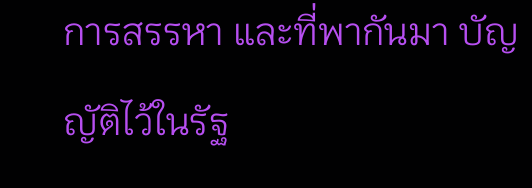การสรรหา และที่พากันมา บัญญัติไว้ในรัฐ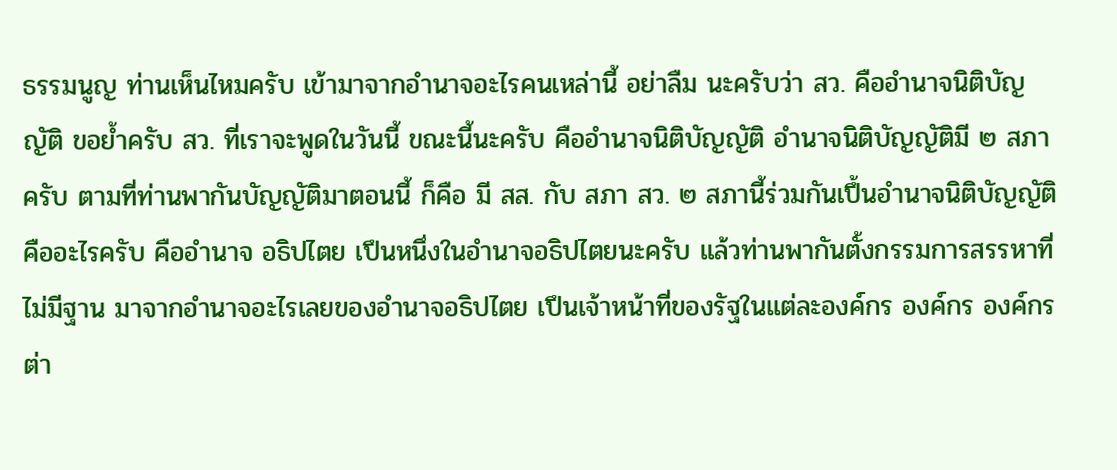ธรรมนูญ ท่านเห็นไหมครับ เข้ามาจากอํานาจอะไรคนเหล่านี้ อย่าลืม นะครับว่า สว. คืออำนาจนิติบัญญัติ ขอย้ำครับ สว. ที่เราจะพูดในวันนี้ ขณะนี้นะครับ คืออำนาจนิติบัญญัติ อำนาจนิติบัญญัติมี ๒ สภาครับ ตามที่ท่านพากันบัญญัติมาตอนนี้ ก็คือ มี สส. กับ สภา สว. ๒ สภานี้ร่วมกันเปึ้นอำนาจนิติบัญญัติ คืออะไรครับ คืออำนาจ อธิปไตย เปึนหนึ่งในอํานาจอธิปไตยนะครับ แล้วท่านพากันตั้งกรรมการสรรหาที่ไม่มีฐาน มาจากอํานาจอะไรเลยของอํานาจอธิปไตย เปึนเจ้าหน้าที่ของรัฐในแต่ละองค์กร องค์กร องค์กร ต่า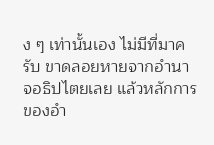ง ๆ เท่านั้นเอง ไม่มีที่มาครับ ขาดลอยหายจากอำนาจอธิปไตยเลย แล้วหลักการของอำ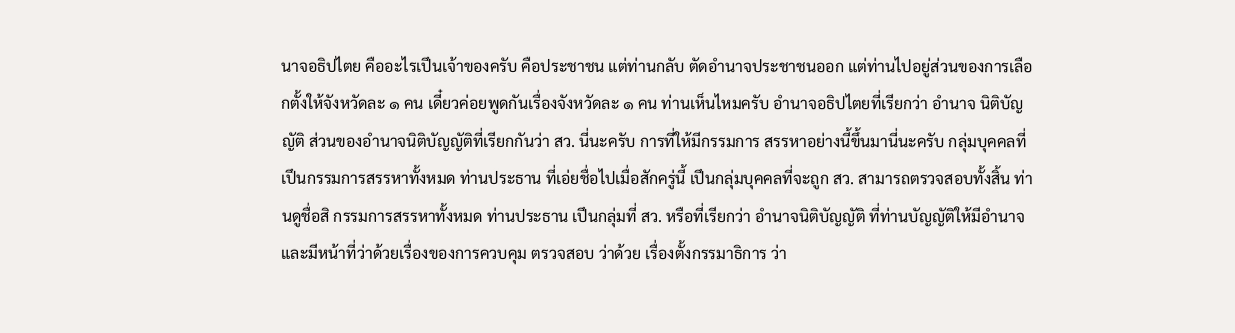นาจอธิปไตย คืออะไรเปึนเจ้าของครับ คือประชาชน แต่ท่านกลับ ตัดอำนาจประชาชนออก แต่ท่านไปอยู่ส่วนของการเลือกตั้งให้จังหวัดละ ๑ คน เดี๋ยวค่อยพูดกันเรื่องจังหวัดละ ๑ คน ท่านเห็นไหมครับ อํานาจอธิปไตยที่เรียกว่า อำนาจ นิติบัญญัติ ส่วนของอำนาจนิติบัญญัติที่เรียกกันว่า สว. นี่นะครับ การที่ให้มีกรรมการ สรรหาอย่างนี้ขึ้นมานี่นะครับ กลุ่มบุคคลที่เปึนกรรมการสรรหาทั้งหมด ท่านประธาน ที่เอ่ยชื่อไปเมื่อสักครู่นี้ เปึนกลุ่มบุคคลที่จะถูก สว. สามารถตรวจสอบทั้งสิ้น ท่านดูชื่อสิ กรรมการสรรหาทั้งหมด ท่านประธาน เปึนกลุ่มที่ สว. หรือที่เรียกว่า อำนาจนิติบัญญัติ ที่ท่านบัญญัติให้มีอำนาจ และมีหน้าที่ว่าด้วยเรื่องของการควบคุม ตรวจสอบ ว่าด้วย เรื่องตั้งกรรมาธิการ ว่า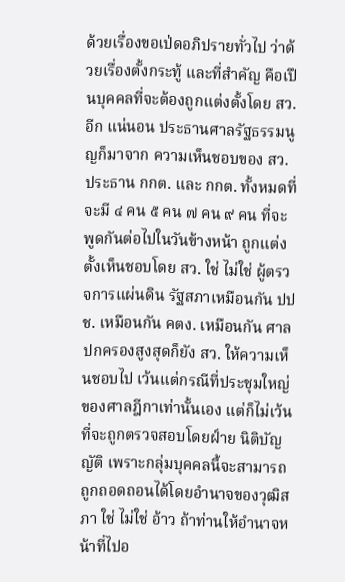ด้วยเรื่องขอเป่ดอภิปรายทั่วไป ว่าด้วยเรื่องตั้งกระทู้ และที่สำคัญ คือเปึนบุคคลที่จะต้องถูกแต่งตั้งโดย สว. อีก แน่นอน ประธานศาลรัฐธรรมนูญก็มาจาก ความเห็นชอบของ สว. ประธาน กกต. และ กกต. ทั้งหมดที่จะมี ๔ คน ๕ คน ๗ คน ๙ คน ที่จะพูดกันต่อไปในวันข้างหน้า ถูกแต่งตั้งเห็นชอบโดย สว. ใช่ ไม่ใช่ ผู้ตรวจการแผ่นดิน รัฐสภาเหมือนกัน ปปช. เหมือนกัน คตง. เหมือนกัน ศาลปกครองสูงสุดก็ยัง สว. ให้ความเห็นชอบไป เว้นแต่กรณีที่ประชุมใหญ่ของศาลฎีกาเท่านั้นเอง แต่ก็ไม่เว้นที่จะถูกตรวจสอบโดยฝ์าย นิติบัญญัติ เพราะกลุ่มบุคคลนี้จะสามารถถูกถอดถอนได้โดยอํานาจของวุฒิสภา ใช่ ไม่ใช่ อ้าว ถ้าท่านให้อำนาจหน้าที่ไปอ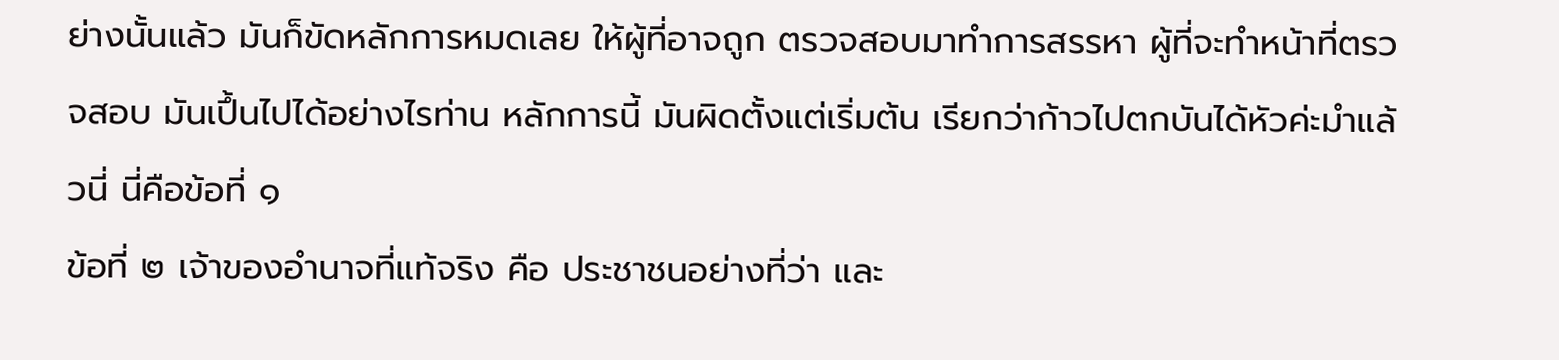ย่างนั้นแล้ว มันก็ขัดหลักการหมดเลย ให้ผู้ที่อาจถูก ตรวจสอบมาทําการสรรหา ผู้ที่จะทําหน้าที่ตรวจสอบ มันเปึ้นไปได้อย่างไรท่าน หลักการนี้ มันผิดตั้งแต่เริ่มต้น เรียกว่าก้าวไปตกบันได้หัวค่ะมำแล้วนี่ นี่คือข้อที่ ๑
ข้อที่ ๒ เจ้าของอำนาจที่แท้จริง คือ ประชาชนอย่างที่ว่า และ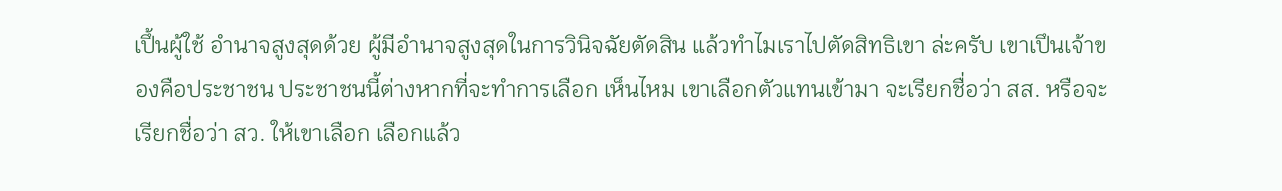เปึ้นผู้ใช้ อํานาจสูงสุดด้วย ผู้มีอํานาจสูงสุดในการวินิจฉัยตัดสิน แล้วทําไมเราไปตัดสิทธิเขา ล่ะครับ เขาเปึนเจ้าของคือประชาชน ประชาชนนี้ต่างหากที่จะทำการเลือก เห็นไหม เขาเลือกตัวแทนเข้ามา จะเรียกชื่อว่า สส. หรือจะเรียกชื่อว่า สว. ให้เขาเลือก เลือกแล้ว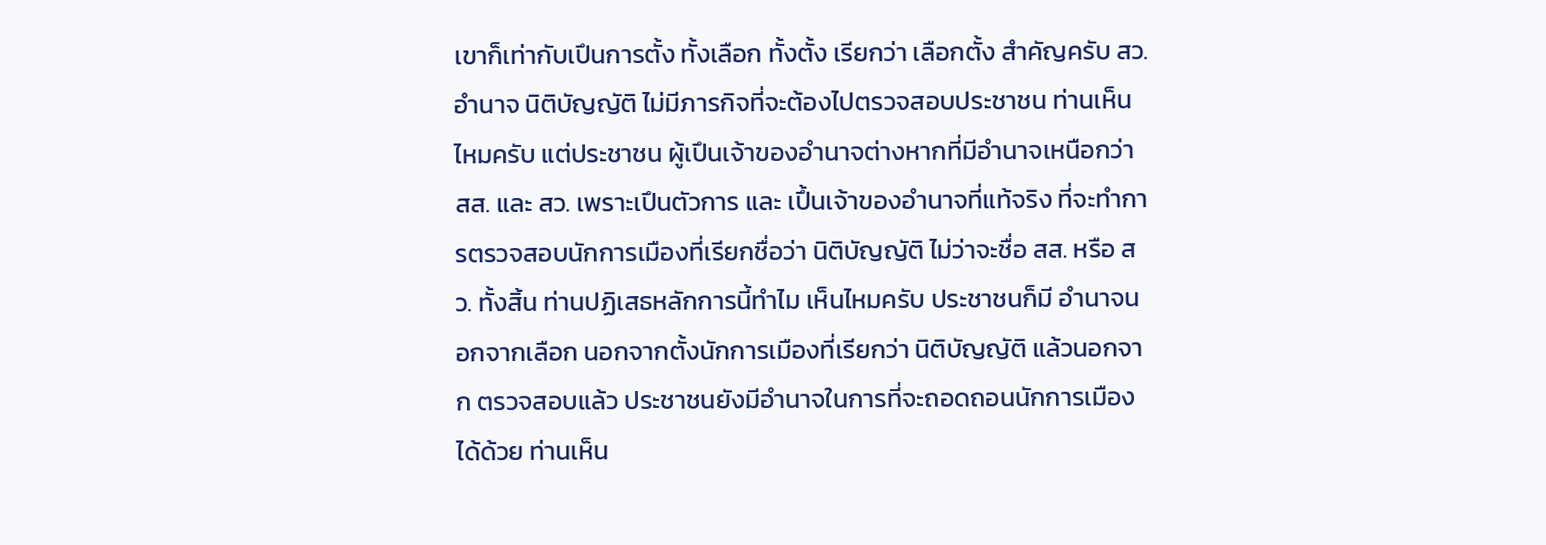เขาก็เท่ากับเปึนการตั้ง ทั้งเลือก ทั้งตั้ง เรียกว่า เลือกตั้ง สําคัญครับ สว. อํานาจ นิติบัญญัติ ไม่มีภารกิจที่จะต้องไปตรวจสอบประชาชน ท่านเห็นไหมครับ แต่ประชาชน ผู้เปึนเจ้าของอำนาจต่างหากที่มีอำนาจเหนือกว่า สส. และ สว. เพราะเปึนตัวการ และ เปึ้นเจ้าของอำนาจที่แท้จริง ที่จะทำการตรวจสอบนักการเมืองที่เรียกชื่อว่า นิติบัญญัติ ไม่ว่าจะชื่อ สส. หรือ สว. ทั้งสิ้น ท่านปฏิเสธหลักการนี้ทําไม เห็นไหมครับ ประชาชนก็มี อำนาจนอกจากเลือก นอกจากตั้งนักการเมืองที่เรียกว่า นิติบัญญัติ แล้วนอกจาก ตรวจสอบแล้ว ประชาชนยังมีอำนาจในการที่จะถอดถอนนักการเมืองได้ด้วย ท่านเห็น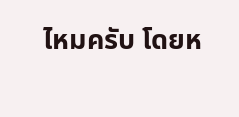ไหมครับ โดยห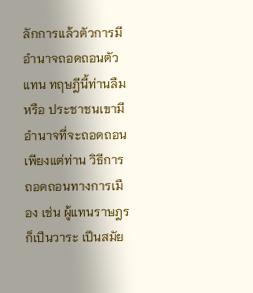ลักการแล้วตัวการมีอํานาจถอดถอนตัวแทน ทฤษฎีนี้ท่านลืมหรือ ประชาชนเขามีอำนาจที่จะถอดถอน เพียงแต่ท่าน วิธีการถอดถอนทางการเมือง เช่น ผู้แทนราษฎรก็เปึนวาระ เปึนสมัย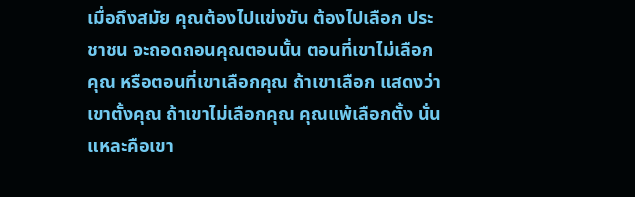เมื่อถึงสมัย คุณต้องไปแข่งขัน ต้องไปเลือก ประชาชน จะถอดถอนคุณตอนนั้น ตอนที่เขาไม่เลือกคุณ หรือตอนที่เขาเลือกคุณ ถ้าเขาเลือก แสดงว่าเขาตั้งคุณ ถ้าเขาไม่เลือกคุณ คุณแพ้เลือกตั้ง นั่นแหละคือเขา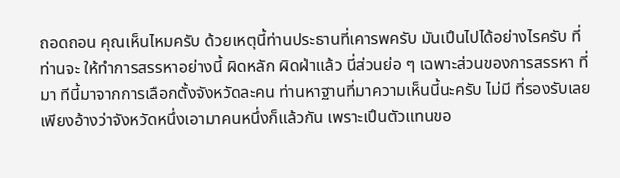ถอดถอน คุณเห็นไหมครับ ด้วยเหตุนี้ท่านประธานที่เคารพครับ มันเปึนไปได้อย่างไรครับ ที่ท่านจะ ให้ทำการสรรหาอย่างนี้ ผิดหลัก ผิดฝ่าแล้ว นี่ส่วนย่อ ๆ เฉพาะส่วนของการสรรหา ที่มา ทีนี้มาจากการเลือกตั้งจังหวัดละคน ท่านหาฐานที่มาความเห็นนี้นะครับ ไม่มี ที่รองรับเลย เพียงอ้างว่าจังหวัดหนึ่งเอามาคนหนึ่งก็แล้วกัน เพราะเปึนตัวแทนขอ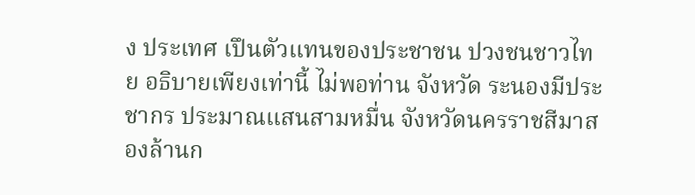ง ประเทศ เปึนตัวแทนของประชาชน ปวงชนชาวไทย อธิบายเพียงเท่านี้ ไม่พอท่าน จังหวัด ระนองมีประชากร ประมาณแสนสามหมื่น จังหวัดนครราชสีมาสองล้านก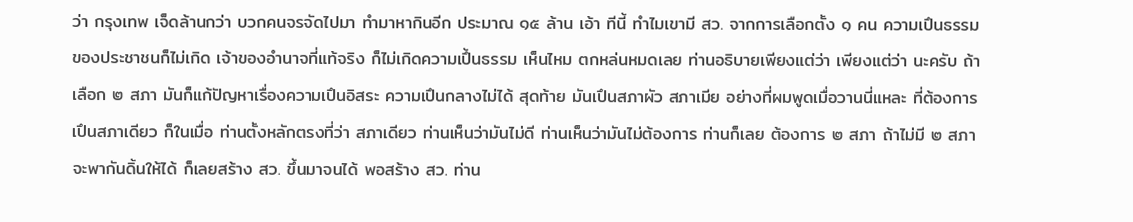ว่า กรุงเทพ เจ็ดล้านกว่า บวกคนจรจัดไปมา ทํามาหากินอีก ประมาณ ๑๕ ล้าน เอ้า ทีนี้ ทําไมเขามี สว. จากการเลือกตั้ง ๑ คน ความเปึนธรรมของประชาชนก็ไม่เกิด เจ้าของอำนาจที่แท้จริง ก็ไม่เกิดความเปึ้นธรรม เห็นไหม ตกหล่นหมดเลย ท่านอธิบายเพียงแต่ว่า เพียงแต่ว่า นะครับ ถ้าเลือก ๒ สภา มันก็แก้ปัญหาเรื่องความเปึนอิสระ ความเปึนกลางไม่ได้ สุดท้าย มันเปึนสภาผัว สภาเมีย อย่างที่ผมพูดเมื่อวานนี่แหละ ที่ต้องการเปึนสภาเดียว ก็ในเมื่อ ท่านตั้งหลักตรงที่ว่า สภาเดียว ท่านเห็นว่ามันไม่ดี ท่านเห็นว่ามันไม่ต้องการ ท่านก็เลย ต้องการ ๒ สภา ถ้าไม่มี ๒ สภา จะพากันดิ้นให้ได้ ก็เลยสร้าง สว. ขึ้นมาจนได้ พอสร้าง สว. ท่าน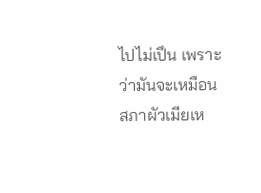ไปไม่เปึน เพราะว่ามันจะเหมือนสภาผัวเมียเห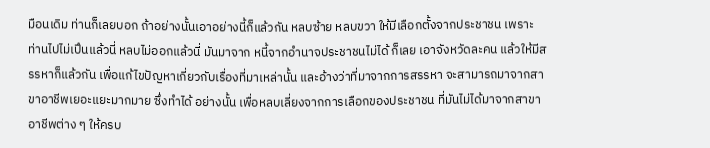มือนเดิม ท่านก็เลยบอก ถ้าอย่างนั้นเอาอย่างนี้ก็แล้วกัน หลบซ้าย หลบขวา ให้มีเลือกตั้งจากประชาชน เพราะ ท่านไปไม่เปึนแล้วนี่ หลบไม่ออกแล้วนี่ มันมาจาก หนี้จากอำนาจประชาชนไม่ได้ ก็เลย เอาจังหวัดละคน แล้วให้มีสรรหาก็แล้วกัน เพื่อแก้ไขปัญหาเกี่ยวกับเรื่องที่มาเหล่านั้น และอ้างว่าที่มาจากการสรรหา จะสามารถมาจากสาขาอาชีพเยอะแยะมากมาย ซึ่งทำได้ อย่างนั้น เพื่อหลบเลี่ยงจากการเลือกของประชาชน ที่มันไม่ได้มาจากสาขาอาชีพต่าง ๆ ให้ครบ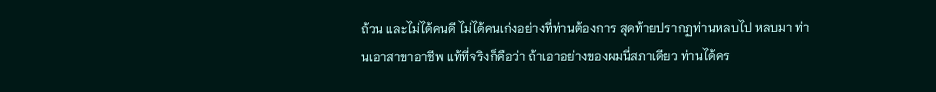ถ้วน และไม่ได้คนดี ไม่ได้คนเก่งอย่างที่ท่านต้องการ สุดท้ายปรากฏท่านหลบไป หลบมา ท่านเอาสาขาอาชีพ แท้ที่จริงก็คือว่า ถ้าเอาอย่างของผมนี่สภาเดียว ท่านได้คร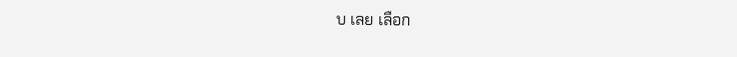บ เลย เลือก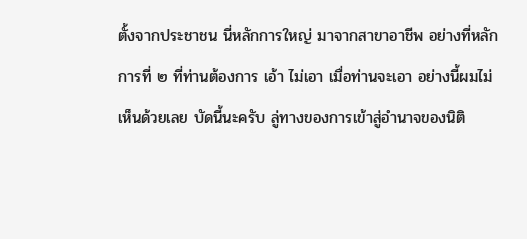ตั้งจากประชาชน นี่หลักการใหญ่ มาจากสาขาอาชีพ อย่างที่หลักการที่ ๒ ที่ท่านต้องการ เอ้า ไม่เอา เมื่อท่านจะเอา อย่างนี้ผมไม่เห็นด้วยเลย บัดนี้นะครับ ลู่ทางของการเข้าสู่อำนาจของนิติ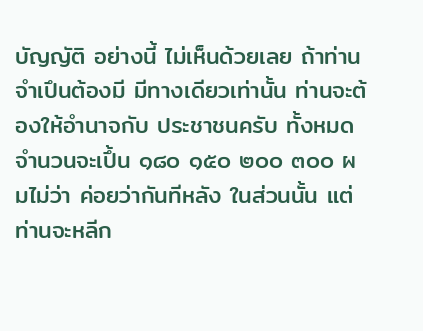บัญญัติ อย่างนี้ ไม่เห็นด้วยเลย ถ้าท่านจำเปึนต้องมี มีทางเดียวเท่านั้น ท่านจะต้องให้อำนาจกับ ประชาชนครับ ทั้งหมดจำนวนจะเปึ้น ๑๘๐ ๑๕๐ ๒๐๐ ๓๐๐ ผมไม่ว่า ค่อยว่ากันทีหลัง ในส่วนนั้น แต่ท่านจะหลีก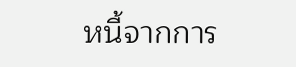หนี้จากการ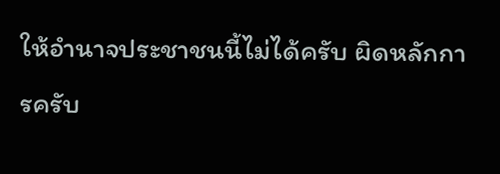ให้อำนาจประชาชนนี้ไม่ได้ครับ ผิดหลักการครับ